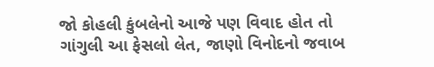જો કોહલી કુંબલેનો આજે પણ વિવાદ હોત તો ગાંગુલી આ ફેસલો લેત, જાણો વિનોદનો જવાબ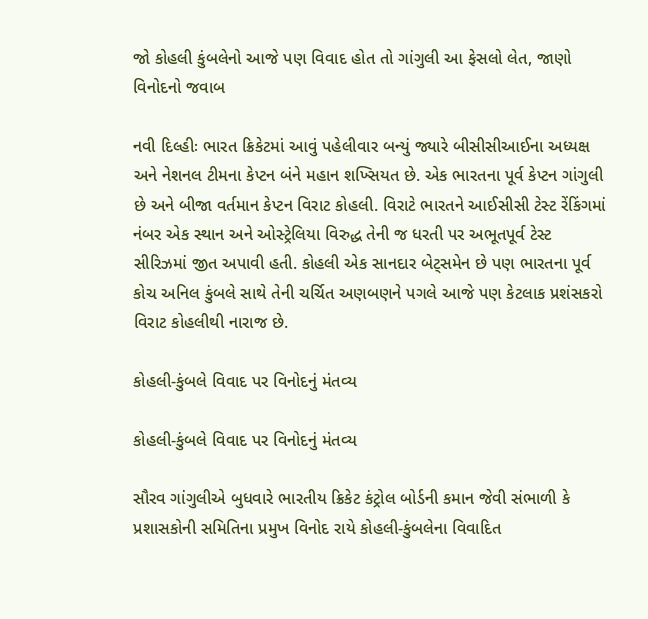જો કોહલી કુંબલેનો આજે પણ વિવાદ હોત તો ગાંગુલી આ ફેસલો લેત, જાણો વિનોદનો જવાબ

નવી દિલ્હીઃ ભારત ક્રિકેટમાં આવું પહેલીવાર બન્યું જ્યારે બીસીસીઆઈના અધ્યક્ષ અને નેશનલ ટીમના કેપ્ટન બંને મહાન શખ્સિયત છે. એક ભારતના પૂર્વ કેપ્ટન ગાંગુલી છે અને બીજા વર્તમાન કેપ્ટન વિરાટ કોહલી. વિરાટે ભારતને આઈસીસી ટેસ્ટ રેંકિંગમાં નંબર એક સ્થાન અને ઓસ્ટ્રેલિયા વિરુદ્ધ તેની જ ધરતી પર અભૂતપૂર્વ ટેસ્ટ સીરિઝમાં જીત અપાવી હતી. કોહલી એક સાનદાર બેટ્સમેન છે પણ ભારતના પૂર્વ કોચ અનિલ કુંબલે સાથે તેની ચર્ચિત અણબણને પગલે આજે પણ કેટલાક પ્રશંસકરો વિરાટ કોહલીથી નારાજ છે.

કોહલી-કુંબલે વિવાદ પર વિનોદનું મંતવ્ય

કોહલી-કુંબલે વિવાદ પર વિનોદનું મંતવ્ય

સૌરવ ગાંગુલીએ બુધવારે ભારતીય ક્રિકેટ કંટ્રોલ બોર્ડની કમાન જેવી સંભાળી કે પ્રશાસકોની સમિતિના પ્રમુખ વિનોદ રાયે કોહલી-કુંબલેના વિવાદિત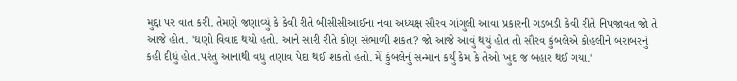મુદ્દા પર વાત કરી. તેમણે જણાવ્યું કે કેવી રીતે બીસીસીઆઈના નવા અધ્યક્ષ સૌરવ ગાંગુલી આવા પ્રકારની ગડબડી કેવી રીતે નિપજાવત જો તે આજે હોત. 'ઘણો વિવાદ થયો હતો. આને સારી રીતે કોણ સંભાળી શકત? જો આજે આવું થયું હોત તો સૌરવ કુંબલેએ કોહલીને બરાબરનું કહી દીધું હોત.પરંતુ આનાથી વધુ તણાવ પેદા થઈ શકતો હતો. મેં કુંબલેનું સન્માન કર્યું કેમ કે તેઓ ખુદ જ બહાર થઈ ગયા.'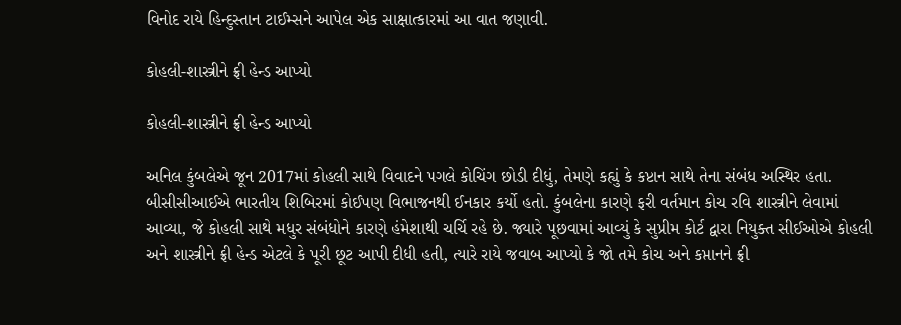વિનોદ રાયે હિન્દુસ્તાન ટાઈમ્સને આપેલ એક સાક્ષાત્કારમાં આ વાત જણાવી.

કોહલી-શાસ્ત્રીને ફ્રી હેન્ડ આપ્યો

કોહલી-શાસ્ત્રીને ફ્રી હેન્ડ આપ્યો

અનિલ કુંબલેએ જૂન 2017માં કોહલી સાથે વિવાદને પગલે કોચિંગ છોડી દીધું, તેમણે કહ્યું કે કપ્ટાન સાથે તેના સંબંધ અસ્થિર હતા. બીસીસીઆઈએ ભારતીય શિબિરમાં કોઈપણ વિભાજનથી ઈનકાર કર્યો હતો. કુંબલેના કારણે ફરી વર્તમાન કોચ રવિ શાસ્ત્રીને લેવામાં આવ્યા, જે કોહલી સાથે મધુર સંબંધોને કારણે હંમેશાથી ચર્ચિ રહે છે. જ્યારે પૂછવામાં આવ્યું કે સુપ્રીમ કોર્ટ દ્વારા નિયુક્ત સીઈઓએ કોહલી અને શાસ્ત્રીને ફ્રી હેન્ડ એટલે કે પૂરી છૂટ આપી દીધી હતી, ત્યારે રાયે જવાબ આપ્યો કે જો તમે કોચ અને કપ્તાનને ફ્રી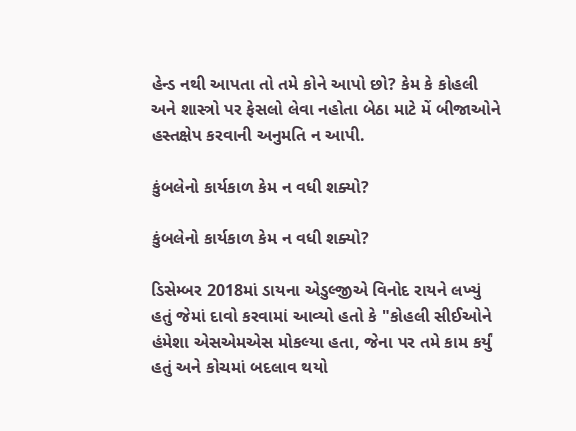હેન્ડ નથી આપતા તો તમે કોને આપો છો? કેમ કે કોહલી અને શાસ્ત્રો પર ફેસલો લેવા નહોતા બેઠા માટે મેં બીજાઓને હસ્તક્ષેપ કરવાની અનુમતિ ન આપી.

કુંબલેનો કાર્યકાળ કેમ ન વધી શક્યો?

કુંબલેનો કાર્યકાળ કેમ ન વધી શક્યો?

ડિસેમ્બર 2018માં ડાયના એડુલ્જીએ વિનોદ રાયને લખ્યું હતું જેમાં દાવો કરવામાં આવ્યો હતો કે "કોહલી સીઈઓને હંમેશા એસએમએસ મોકલ્યા હતા, જેના પર તમે કામ કર્યું હતું અને કોચમાં બદલાવ થયો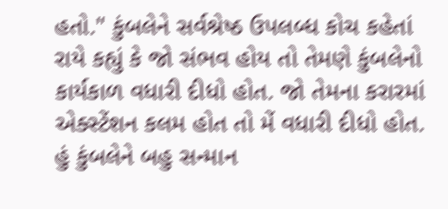હતો." કુંબલેને સર્વશ્રેષ્ઠ ઉપલબ્ધ કોચ કહેતાં રાયે કહ્યું કે જો સંભવ હોય તો તેમણે કુંબલેનો કાર્યકાળ વધારી દીધો હોત. જો તેમના કરારમાં એક્સ્ટેંશન કલમ હોત તો મેં વધારી દીધો હોત. હું કુંબલેને બહુ સન્માન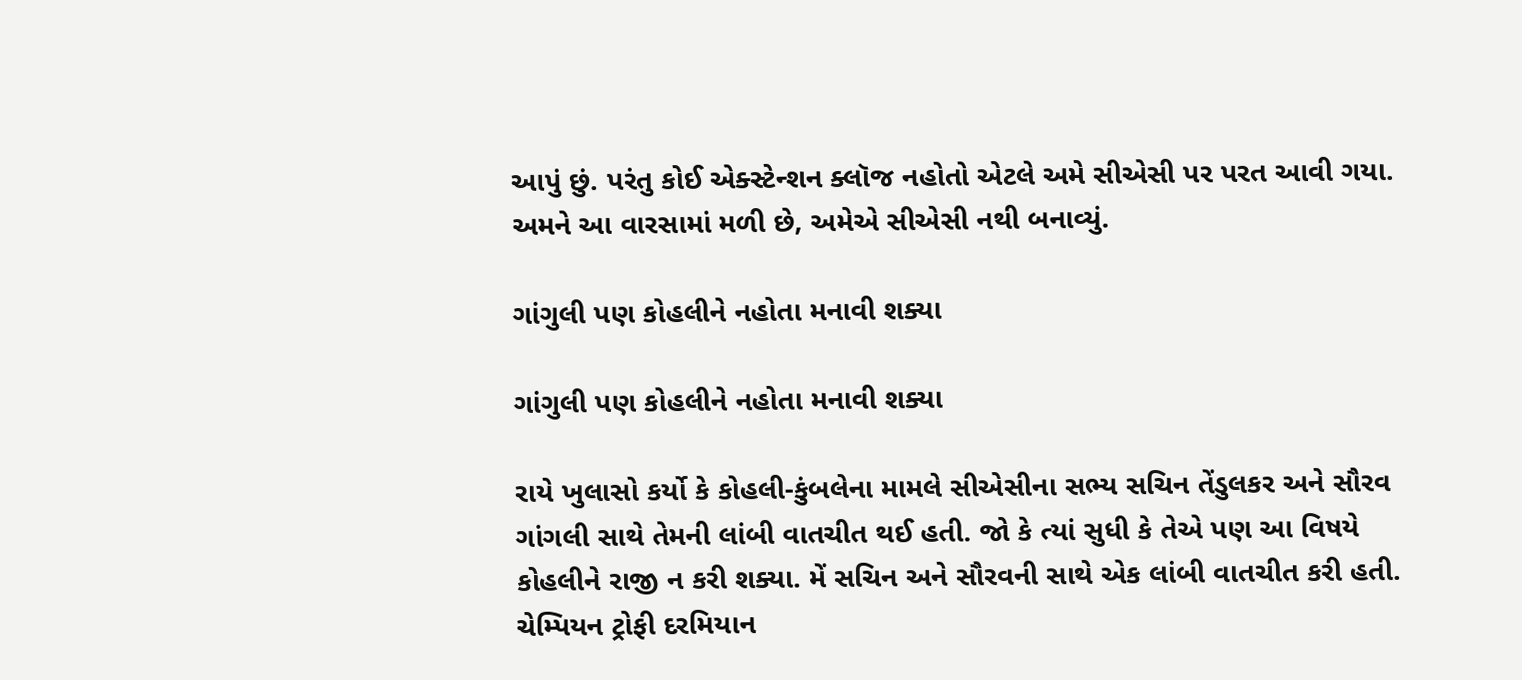આપું છું. પરંતુ કોઈ એક્સ્ટેન્શન ક્લૉજ નહોતો એટલે અમે સીએસી પર પરત આવી ગયા. અમને આ વારસામાં મળી છે, અમેએ સીએસી નથી બનાવ્યું.

ગાંગુલી પણ કોહલીને નહોતા મનાવી શક્યા

ગાંગુલી પણ કોહલીને નહોતા મનાવી શક્યા

રાયે ખુલાસો કર્યો કે કોહલી-કુંબલેના મામલે સીએસીના સભ્ય સચિન તેંડુલકર અને સૌરવ ગાંગલી સાથે તેમની લાંબી વાતચીત થઈ હતી. જો કે ત્યાં સુધી કે તેએ પણ આ વિષયે કોહલીને રાજી ન કરી શક્યા. મેં સચિન અને સૌરવની સાથે એક લાંબી વાતચીત કરી હતી. ચેમ્પિયન ટ્રોફી દરમિયાન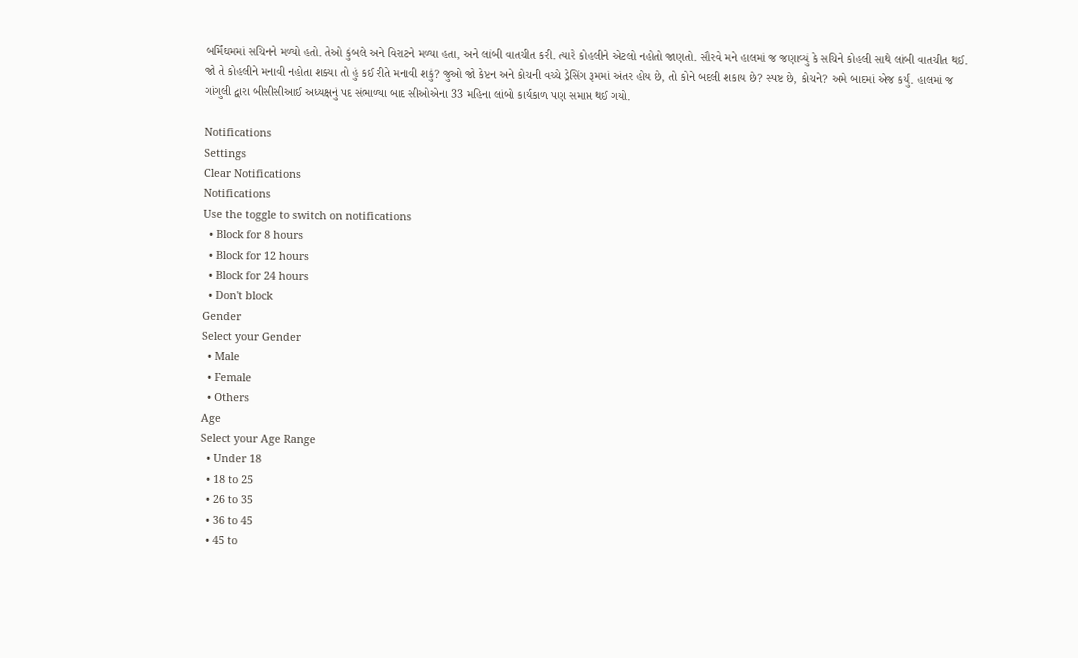બર્મિંઘમમાં સચિનને મળ્યો હતો. તેઓ કુંબલે અને વિરાટને મળ્યા હતા, અને લાંબી વાતચીત કરી. ત્યારે કોહલીને એટલો નહોતો જાણતો. સૌરવે મને હાલમાં જ જણાવ્યું કે સચિને કોહલી સાથે લાંબી વાતચીત થઈ. જો તે કોહલીને મનાવી નહોતા શક્યા તો હું કઈ રીતે મનાવી શકું? જુઓ જો કેપ્ટન અને કોચની વચ્ચે ડ્રેસિંગ રૂમમાં અંતર હોય છે, તો કોને બદલી શકાય છે? સ્પષ્ટ છે, કોચને? અમે બાદમાં એજ કર્યું. હાલમાં જ ગાંગુલી દ્વારા બીસીસીઆઈ અધ્યક્ષનું પદ સંભાળ્યા બાદ સીઓએના 33 મહિના લાંબો કાર્યકાળ પણ સમાપ્ત થઈ ગયો.

Notifications
Settings
Clear Notifications
Notifications
Use the toggle to switch on notifications
  • Block for 8 hours
  • Block for 12 hours
  • Block for 24 hours
  • Don't block
Gender
Select your Gender
  • Male
  • Female
  • Others
Age
Select your Age Range
  • Under 18
  • 18 to 25
  • 26 to 35
  • 36 to 45
  • 45 to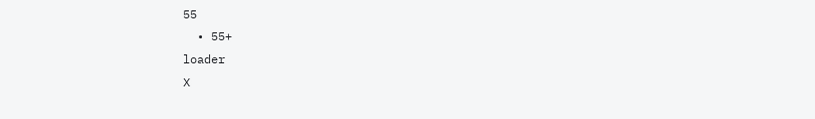55
  • 55+
loader
X